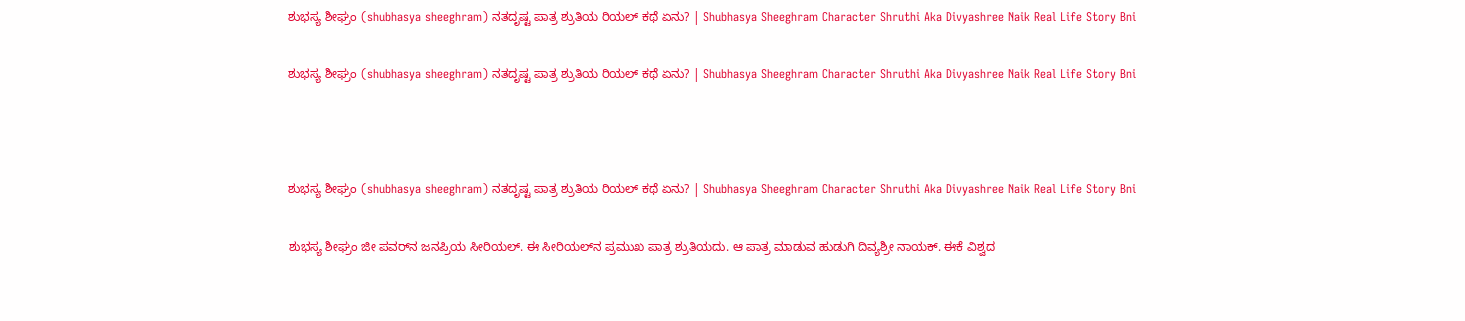ಶುಭಸ್ಯ ಶೀಘ್ರಂ (shubhasya sheeghram) ನತದೃಷ್ಟ ಪಾತ್ರ ಶ್ರುತಿಯ ರಿಯಲ್‌ ಕಥೆ ಏನು? | Shubhasya Sheeghram Character Shruthi Aka Divyashree Naik Real Life Story Bni

ಶುಭಸ್ಯ ಶೀಘ್ರಂ (shubhasya sheeghram) ನತದೃಷ್ಟ ಪಾತ್ರ ಶ್ರುತಿಯ ರಿಯಲ್‌ ಕಥೆ ಏನು? | Shubhasya Sheeghram Character Shruthi Aka Divyashree Naik Real Life Story Bni



ಶುಭಸ್ಯ ಶೀಘ್ರಂ (shubhasya sheeghram) ನತದೃಷ್ಟ ಪಾತ್ರ ಶ್ರುತಿಯ ರಿಯಲ್‌ ಕಥೆ ಏನು? | Shubhasya Sheeghram Character Shruthi Aka Divyashree Naik Real Life Story Bni

ಶುಭಸ್ಯ ಶೀಘ್ರಂ ಜೀ ಪವರ್‌ನ ಜನಪ್ರಿಯ ಸೀರಿಯಲ್‌. ಈ ಸೀರಿಯಲ್‌ನ ಪ್ರಮುಖ ಪಾತ್ರ ಶ್ರುತಿಯದು. ಆ ಪಾತ್ರ ಮಾಡುವ ಹುಡುಗಿ ದಿವ್ಯಶ್ರೀ ನಾಯಕ್. ಈಕೆ ವಿಶ್ವದ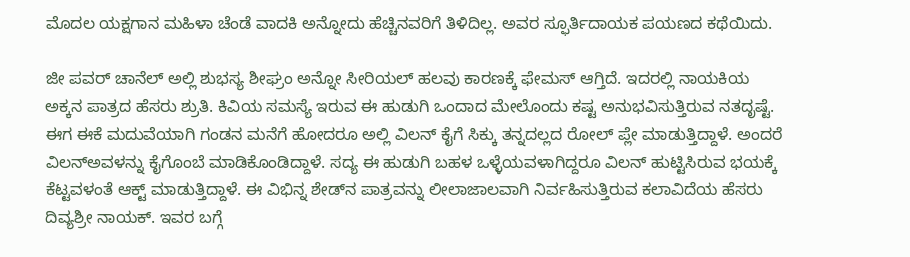ಮೊದಲ ಯಕ್ಷಗಾನ ಮಹಿಳಾ ಚೆಂಡೆ ವಾದಕಿ ಅನ್ನೋದು ಹೆಚ್ಚಿನವರಿಗೆ ತಿಳಿದಿಲ್ಲ. ಅವರ ಸ್ಫೂರ್ತಿದಾಯಕ ಪಯಣದ ಕಥೆಯಿದು.

ಜೀ ಪವರ್‌ ಚಾನೆಲ್‌ ಅಲ್ಲಿ ಶುಭಸ್ಯ ಶೀಘ್ರಂ ಅನ್ನೋ ಸೀರಿಯಲ್‌ ಹಲವು ಕಾರಣಕ್ಕೆ ಫೇಮಸ್‌ ಆಗ್ತಿದೆ. ಇದರಲ್ಲಿ ನಾಯಕಿಯ ಅಕ್ಕನ ಪಾತ್ರದ ಹೆಸರು ಶ್ರುತಿ. ಕಿವಿಯ ಸಮಸ್ಯೆ ಇರುವ ಈ ಹುಡುಗಿ ಒಂದಾದ ಮೇಲೊಂದು ಕಷ್ಟ ಅನುಭವಿಸುತ್ತಿರುವ ನತದೃಷ್ಟೆ. ಈಗ ಈಕೆ ಮದುವೆಯಾಗಿ ಗಂಡನ ಮನೆಗೆ ಹೋದರೂ ಅಲ್ಲಿ ವಿಲನ್‌ ಕೈಗೆ ಸಿಕ್ಕು ತನ್ನದಲ್ಲದ ರೋಲ್‌ ಪ್ಲೇ ಮಾಡುತ್ತಿದ್ದಾಳೆ. ಅಂದರೆ ವಿಲನ್‌ಅವಳನ್ನು ಕೈಗೊಂಬೆ ಮಾಡಿಕೊಂಡಿದ್ದಾಳೆ. ಸದ್ಯ ಈ ಹುಡುಗಿ ಬಹಳ ಒಳ್ಳೆಯವಳಾಗಿದ್ದರೂ ವಿಲನ್‌ ಹುಟ್ಟಿಸಿರುವ ಭಯಕ್ಕೆ ಕೆಟ್ಟವಳಂತೆ ಆಕ್ಟ್‌ ಮಾಡುತ್ತಿದ್ದಾಳೆ. ಈ ವಿಭಿನ್ನ ಶೇಡ್‌ನ ಪಾತ್ರವನ್ನು ಲೀಲಾಜಾಲವಾಗಿ ನಿರ್ವಹಿಸುತ್ತಿರುವ ಕಲಾವಿದೆಯ ಹೆಸರು ದಿವ್ಯಶ್ರೀ ನಾಯಕ್. ಇವರ ಬಗ್ಗೆ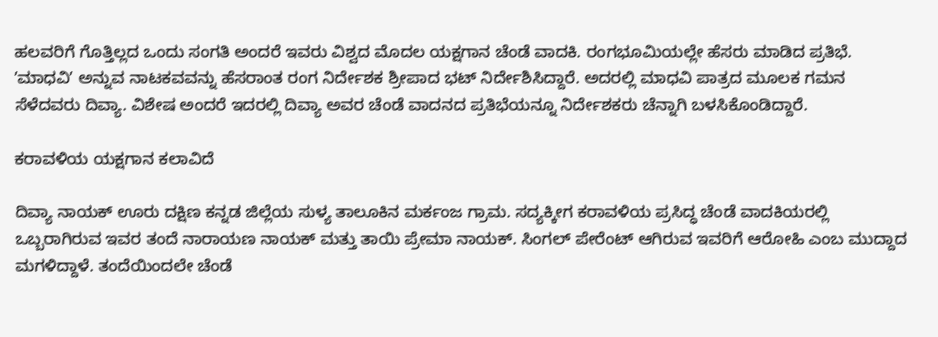ಹಲವರಿಗೆ ಗೊತ್ತಿಲ್ಲದ ಒಂದು ಸಂಗತಿ ಅಂದರೆ ಇವರು ವಿಶ್ವದ ಮೊದಲ ಯಕ್ಷಗಾನ ಚೆಂಡೆ ವಾದಕಿ. ರಂಗಭೂಮಿಯಲ್ಲೇ ಹೆಸರು ಮಾಡಿದ ಪ್ರತಿಭೆ. ʼಮಾಧವಿʼ ಅನ್ನುವ ನಾಟಕವವನ್ನು ಹೆಸರಾಂತ ರಂಗ ನಿರ್ದೇಶಕ ಶ್ರೀಪಾದ ಭಟ್‌ ನಿರ್ದೇಶಿಸಿದ್ದಾರೆ. ಅದರಲ್ಲಿ ಮಾಧವಿ ಪಾತ್ರದ ಮೂಲಕ ಗಮನ ಸೆಳೆದವರು ದಿವ್ಯಾ. ವಿಶೇಷ ಅಂದರೆ ಇದರಲ್ಲಿ ದಿವ್ಯಾ ಅವರ ಚೆಂಡೆ ವಾದನದ ಪ್ರತಿಭೆಯನ್ನೂ ನಿರ್ದೇಶಕರು ಚೆನ್ನಾಗಿ ಬಳಸಿಕೊಂಡಿದ್ದಾರೆ.

ಕರಾವಳಿಯ ಯಕ್ಷಗಾನ ಕಲಾವಿದೆ

ದಿವ್ಯಾ ನಾಯಕ್ ಊರು ದಕ್ಷಿಣ ಕನ್ನಡ ಜಿಲ್ಲೆಯ ಸುಳ್ಯ ತಾಲೂಕಿನ ಮರ್ಕಂಜ ಗ್ರಾಮ. ಸದ್ಯಕ್ಕೀಗ ಕರಾವಳಿಯ ಪ್ರಸಿದ್ಧ ಚೆಂಡೆ ವಾದಕಿಯರಲ್ಲಿ ಒಬ್ಬರಾಗಿರುವ ಇವರ ತಂದೆ ನಾರಾಯಣ ನಾಯಕ್ ಮತ್ತು ತಾಯಿ ಪ್ರೇಮಾ ನಾಯಕ್. ಸಿಂಗಲ್‌ ಪೇರೆಂಟ್‌ ಆಗಿರುವ ಇವರಿಗೆ ಆರೋಹಿ ಎಂಬ ಮುದ್ದಾದ ಮಗಳಿದ್ದಾಳೆ. ತಂದೆಯಿಂದಲೇ ಚೆಂಡೆ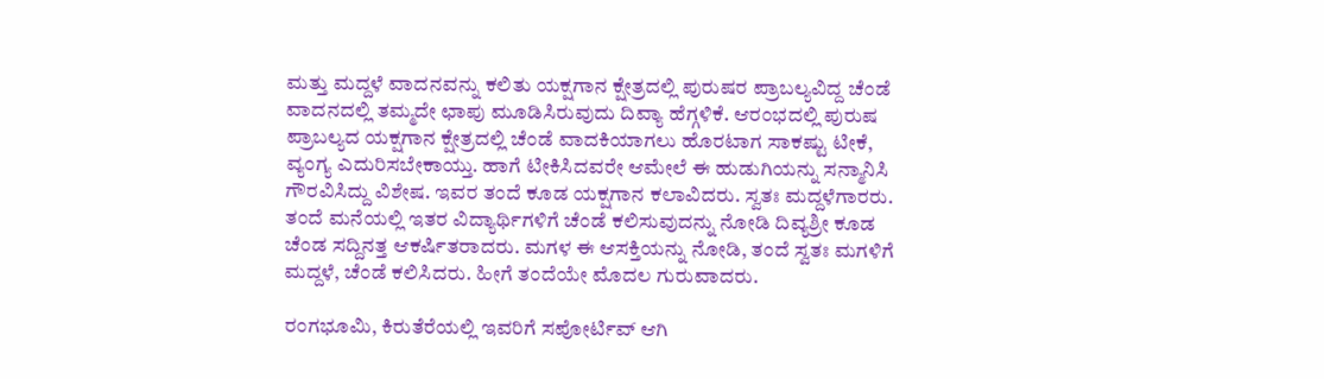ಮತ್ತು ಮದ್ದಳೆ ವಾದನವನ್ನು ಕಲಿತು ಯಕ್ಷಗಾನ ಕ್ಷೇತ್ರದಲ್ಲಿ ಪುರುಷರ ಪ್ರಾಬಲ್ಯವಿದ್ದ ಚೆಂಡೆ ವಾದನದಲ್ಲಿ ತಮ್ಮದೇ ಛಾಪು ಮೂಡಿಸಿರುವುದು ದಿವ್ಯಾ ಹೆಗ್ಗಳಿಕೆ. ಆರಂಭದಲ್ಲಿ ಪುರುಷ ಪ್ರಾಬಲ್ಯದ ಯಕ್ಷಗಾನ ಕ್ಷೇತ್ರದಲ್ಲಿ ಚೆಂಡೆ ವಾದಕಿಯಾಗಲು ಹೊರಟಾಗ ಸಾಕಷ್ಟು ಟೀಕೆ, ವ್ಯಂಗ್ಯ ಎದುರಿಸಬೇಕಾಯ್ತು. ಹಾಗೆ ಟೀಕಿಸಿದವರೇ ಆಮೇಲೆ ಈ ಹುಡುಗಿಯನ್ನು ಸನ್ಮಾನಿಸಿ ಗೌರವಿಸಿದ್ದು ವಿಶೇಷ. ಇವರ ತಂದೆ ಕೂಡ ಯಕ್ಷಗಾನ ಕಲಾವಿದರು. ಸ್ವತಃ ಮದ್ದಳೆಗಾರರು. ತಂದೆ ಮನೆಯಲ್ಲಿ ಇತರ ವಿದ್ಯಾರ್ಥಿಗಳಿಗೆ ಚೆಂಡೆ ಕಲಿಸುವುದನ್ನು ನೋಡಿ ದಿವ್ಯಶ್ರೀ ಕೂಡ ಚೆಂಡ ಸದ್ದಿನತ್ತ ಆಕರ್ಷಿತರಾದರು. ಮಗಳ ಈ ಆಸಕ್ತಿಯನ್ನು ನೋಡಿ, ತಂದೆ ಸ್ವತಃ ಮಗಳಿಗೆ ಮದ್ದಳೆ, ಚೆಂಡೆ ಕಲಿಸಿದರು. ಹೀಗೆ ತಂದೆಯೇ ಮೊದಲ ಗುರುವಾದರು.

ರಂಗಭೂಮಿ, ಕಿರುತೆರೆಯಲ್ಲಿ ಇವರಿಗೆ ಸಪೋರ್ಟಿವ್‌ ಆಗಿ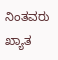ನಿಂತವರು ಖ್ಯಾತ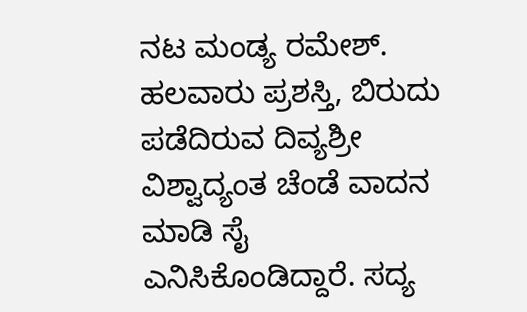ನಟ ಮಂಡ್ಯ ರಮೇಶ್. ಹಲವಾರು ಪ್ರಶಸ್ತಿ, ಬಿರುದು ಪಡೆದಿರುವ ದಿವ್ಯಶ್ರೀ ವಿಶ್ವಾದ್ಯಂತ ಚೆಂಡೆ ವಾದನ ಮಾಡಿ ಸೈ ಎನಿಸಿಕೊಂಡಿದ್ದಾರೆ. ಸದ್ಯ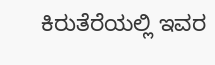ಕಿರುತೆರೆಯಲ್ಲಿ ಇವರ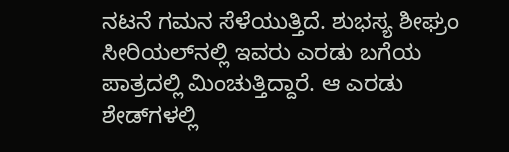ನಟನೆ ಗಮನ ಸೆಳೆಯುತ್ತಿದೆ. ಶುಭಸ್ಯ ಶೀಘ್ರಂ ಸೀರಿಯಲ್‌ನಲ್ಲಿ ಇವರು ಎರಡು ಬಗೆಯ ಪಾತ್ರದಲ್ಲಿ ಮಿಂಚುತ್ತಿದ್ದಾರೆ. ಆ ಎರಡು ಶೇಡ್‌ಗಳಲ್ಲಿ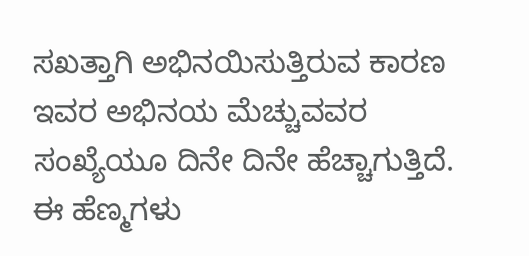ಸಖತ್ತಾಗಿ ಅಭಿನಯಿಸುತ್ತಿರುವ ಕಾರಣ ಇವರ ಅಭಿನಯ ಮೆಚ್ಚುವವರ ಸಂಖ್ಯೆಯೂ ದಿನೇ ದಿನೇ ಹೆಚ್ಚಾಗುತ್ತಿದೆ. ಈ ಹೆಣ್ಮಗಳು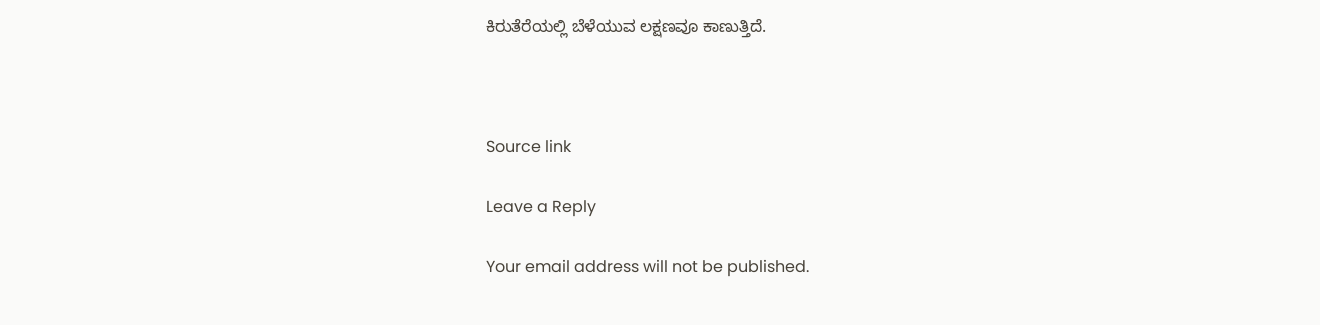ಕಿರುತೆರೆಯಲ್ಲಿ ಬೆಳೆಯುವ ಲಕ್ಷಣವೂ ಕಾಣುತ್ತಿದೆ.



Source link

Leave a Reply

Your email address will not be published.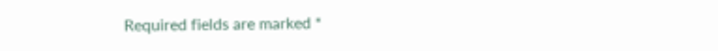Required fields are marked *